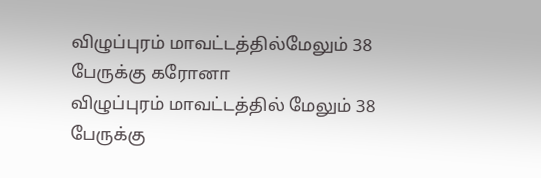விழுப்புரம் மாவட்டத்தில்மேலும் 38 பேருக்கு கரோனா
விழுப்புரம் மாவட்டத்தில் மேலும் 38 பேருக்கு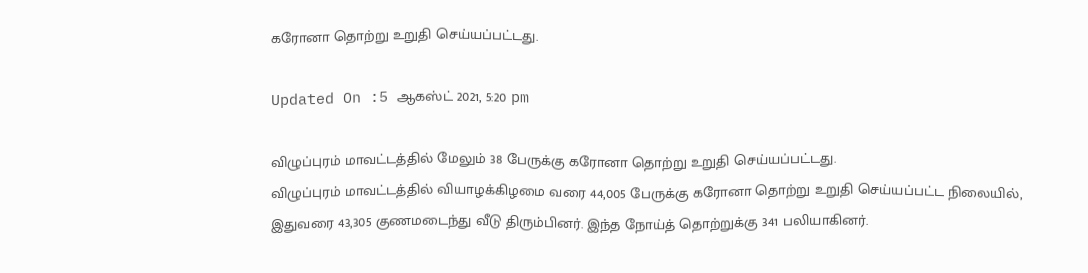கரோனா தொற்று உறுதி செய்யப்பட்டது.

Updated On :5 ஆகஸ்ட் 2021, 5:20 pm

விழுப்புரம் மாவட்டத்தில் மேலும் 38 பேருக்கு கரோனா தொற்று உறுதி செய்யப்பட்டது.
விழுப்புரம் மாவட்டத்தில் வியாழக்கிழமை வரை 44,005 பேருக்கு கரோனா தொற்று உறுதி செய்யப்பட்ட நிலையில், இதுவரை 43,305 குணமடைந்து வீடு திரும்பினர். இந்த நோய்த் தொற்றுக்கு 341 பலியாகினர்.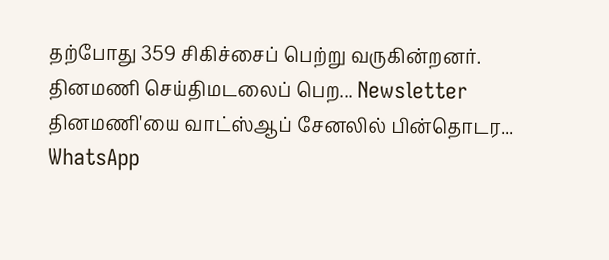தற்போது 359 சிகிச்சைப் பெற்று வருகின்றனர்.
தினமணி செய்திமடலைப் பெற... Newsletter
தினமணி'யை வாட்ஸ்ஆப் சேனலில் பின்தொடர... WhatsApp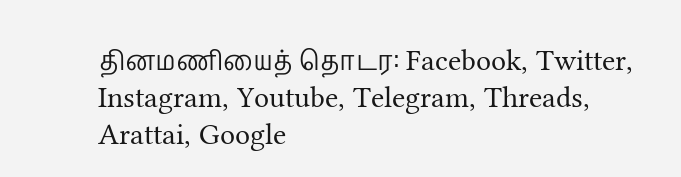தினமணியைத் தொடர: Facebook, Twitter, Instagram, Youtube, Telegram, Threads, Arattai, Google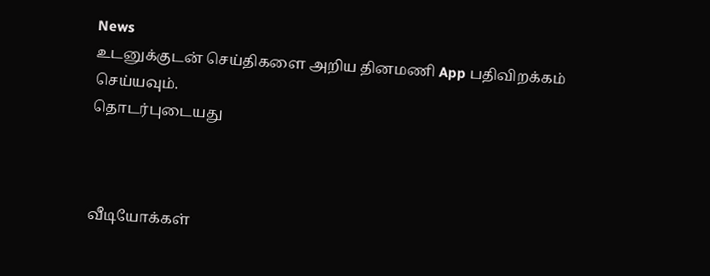News
உடனுக்குடன் செய்திகளை அறிய தினமணி App பதிவிறக்கம் செய்யவும்.
தொடர்புடையது



வீடியோக்கள்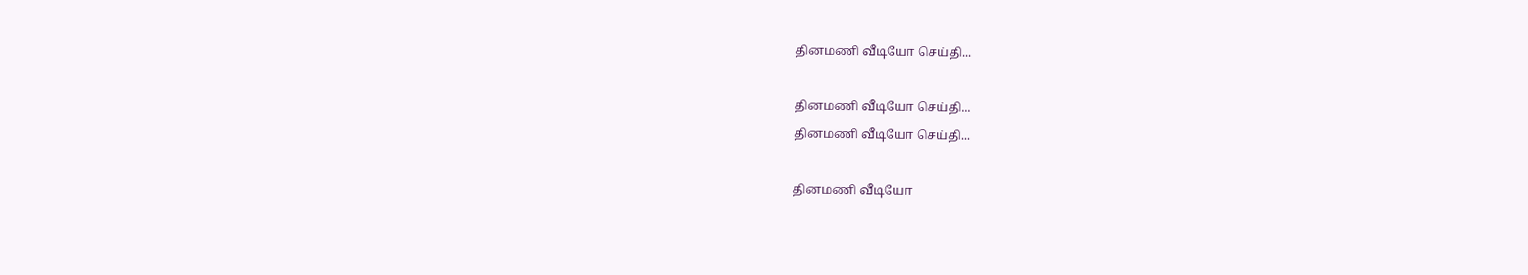தினமணி வீடியோ செய்தி...

தினமணி வீடியோ செய்தி...
தினமணி வீடியோ செய்தி...

தினமணி வீடியோ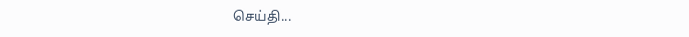செய்தி...